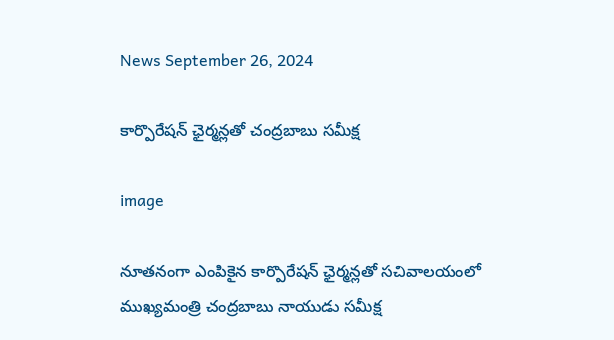News September 26, 2024

కార్పొరేషన్ ఛైర్మన్లతో చంద్రబాబు సమీక్ష

image

నూతనంగా ఎంపికైన కార్పొరేషన్ ఛైర్మన్లతో సచివాలయంలో ముఖ్యమంత్రి చంద్రబాబు నాయుడు సమీక్ష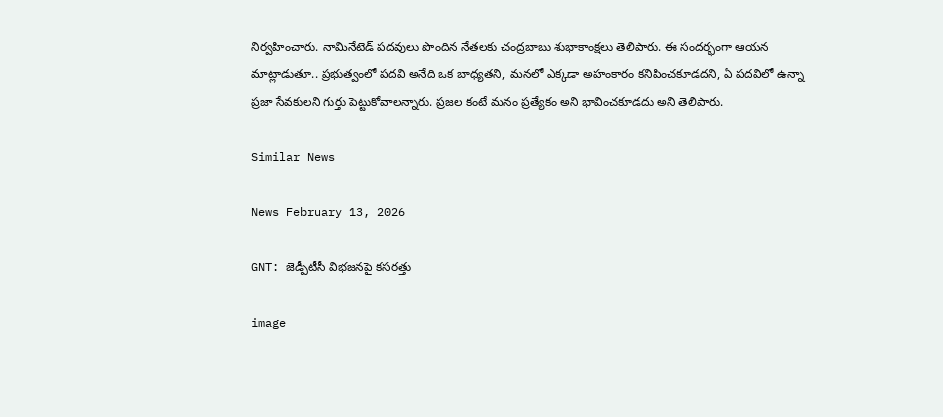నిర్వహించారు. నామినేటెడ్ పదవులు పొందిన నేతలకు చంద్రబాబు శుభాకాంక్షలు తెలిపారు. ఈ సందర్భంగా ఆయన మాట్లాడుతూ.. ప్రభుత్వంలో పదవి అనేది ఒక బాధ్యతని, మనలో ఎక్కడా అహంకారం కనిపించకూడదని, ఏ పదవిలో ఉన్నా ప్రజా సేవకులని గుర్తు పెట్టుకోవాలన్నారు. ప్రజల కంటే మనం ప్రత్యేకం అని భావించకూడదు అని తెలిపారు.

Similar News

News February 13, 2026

GNT: జెడ్పీటీసీ విభజనపై కసరత్తు

image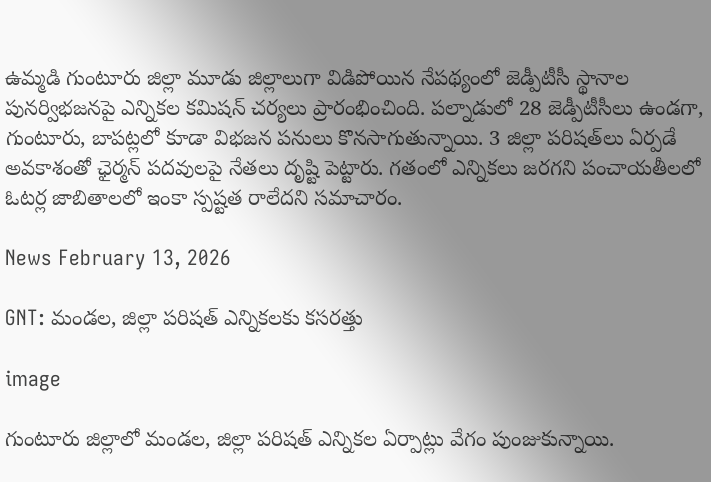ఉమ్మడి గుంటూరు జిల్లా మూడు జిల్లాలుగా విడిపోయిన నేపథ్యంలో జెడ్పీటీసీ స్థానాల పునర్విభజనపై ఎన్నికల కమిషన్ చర్యలు ప్రారంభించింది. పల్నాడులో 28 జెడ్పీటీసీలు ఉండగా, గుంటూరు, బాపట్లలో కూడా విభజన పనులు కొనసాగుతున్నాయి. 3 జిల్లా పరిషత్‌లు ఏర్పడే అవకాశంతో ఛైర్మన్ పదవులపై నేతలు దృష్టి పెట్టారు. గతంలో ఎన్నికలు జరగని పంచాయతీలలో ఓటర్ల జాబితాలలో ఇంకా స్పష్టత రాలేదని సమాచారం.

News February 13, 2026

GNT: మండల, జిల్లా పరిషత్ ఎన్నికలకు కసరత్తు

image

గుంటూరు జిల్లాలో మండల, జిల్లా పరిషత్ ఎన్నికల ఏర్పాట్లు వేగం పుంజుకున్నాయి.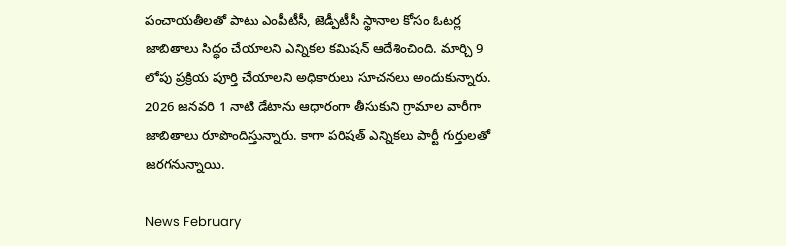పంచాయతీలతో పాటు ఎంపీటీసీ, జెడ్పీటీసీ స్థానాల కోసం ఓటర్ల జాబితాలు సిద్ధం చేయాలని ఎన్నికల కమిషన్ ఆదేశించింది. మార్చి 9 లోపు ప్రక్రియ పూర్తి చేయాలని అధికారులు సూచనలు అందుకున్నారు. 2026 జనవరి 1 నాటి డేటాను ఆధారంగా తీసుకుని గ్రామాల వారీగా జాబితాలు రూపొందిస్తున్నారు. కాగా పరిషత్ ఎన్నికలు పార్టీ గుర్తులతో జరగనున్నాయి.

News February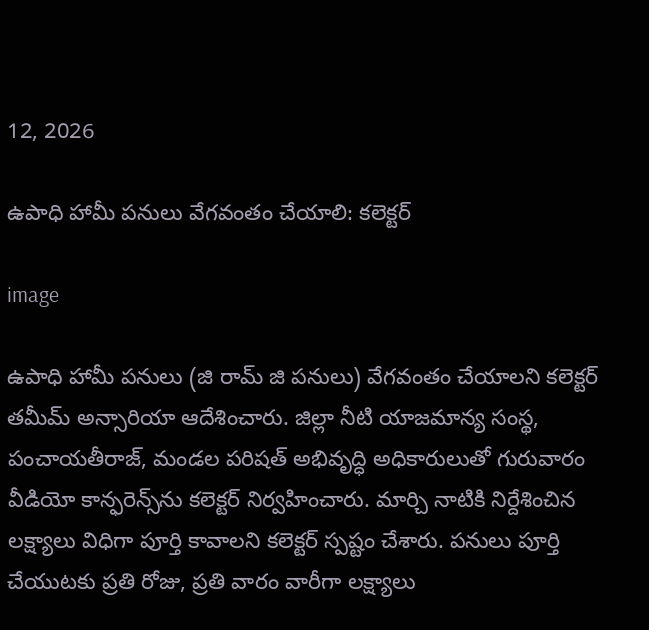12, 2026

ఉపాధి హామీ పనులు వేగవంతం చేయాలి: కలెక్టర్

image

ఉపాధి హామీ పనులు (జి రామ్ జి పనులు) వేగవంతం చేయాలని కలెక్టర్ తమీమ్ అన్సారియా ఆదేశించారు. జిల్లా నీటి యాజమాన్య సంస్థ, పంచాయతీరాజ్, మండల పరిషత్ అభివృద్ధి అధికారులుతో గురువారం వీడియో కాన్ఫరెన్స్‌ను కలెక్టర్ నిర్వహించారు. మార్చి నాటికి నిర్దేశించిన లక్ష్యాలు విధిగా పూర్తి కావాలని కలెక్టర్ స్పష్టం చేశారు. పనులు పూర్తి చేయుటకు ప్రతి రోజు, ప్రతి వారం వారీగా లక్ష్యాలు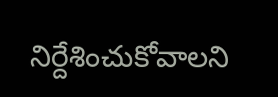నిర్దేశించుకోవాలని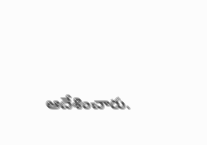ఆదేశించారు.